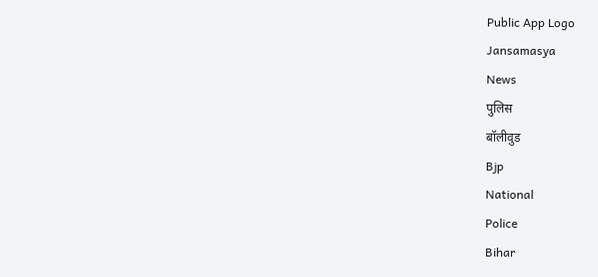Public App Logo
Jansamasya
News
पुलिस
बॉलीवुड
Bjp
National
Police
Bihar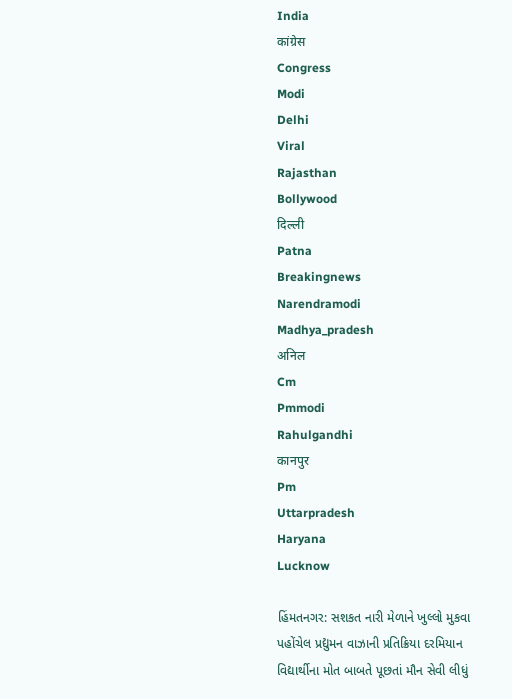India
कांग्रेस
Congress
Modi
Delhi
Viral
Rajasthan
Bollywood
दिल्ली
Patna
Breakingnews
Narendramodi
Madhya_pradesh
अनिल
Cm
Pmmodi
Rahulgandhi
कानपुर
Pm
Uttarpradesh
Haryana
Lucknow

હિંમતનગર: સશકત નારી મેળાને ખુલ્લો મુકવા પહોંચેલ પ્રદ્યુમન વાઝાની પ્રતિક્રિયા દરમિયાન વિદ્યાર્થીના મોત બાબતે પૂછતાં મૌન સેવી લીધું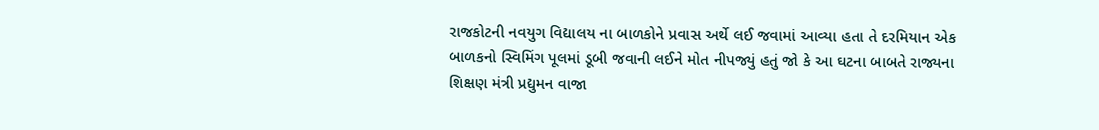રાજકોટની નવયુગ વિદ્યાલય ના બાળકોને પ્રવાસ અર્થે લઈ જવામાં આવ્યા હતા તે દરમિયાન એક બાળકનો સ્વિમિંગ પૂલમાં ડૂબી જવાની લઈને મોત નીપજ્યું હતું જો કે આ ઘટના બાબતે રાજ્યના શિક્ષણ મંત્રી પ્રદ્યુમન વાજા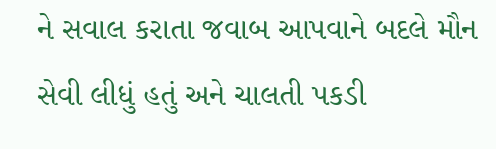ને સવાલ કરાતા જવાબ આપવાને બદલે મૌન સેવી લીધું હતું અને ચાલતી પકડી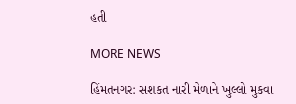હતી

MORE NEWS

હિંમતનગર: સશકત નારી મેળાને ખુલ્લો મુકવા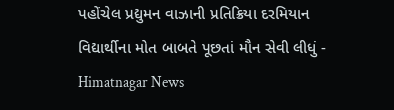પહોંચેલ પ્રદ્યુમન વાઝાની પ્રતિક્રિયા દરમિયાન વિદ્યાર્થીના મોત બાબતે પૂછતાં મૌન સેવી લીધું - Himatnagar News